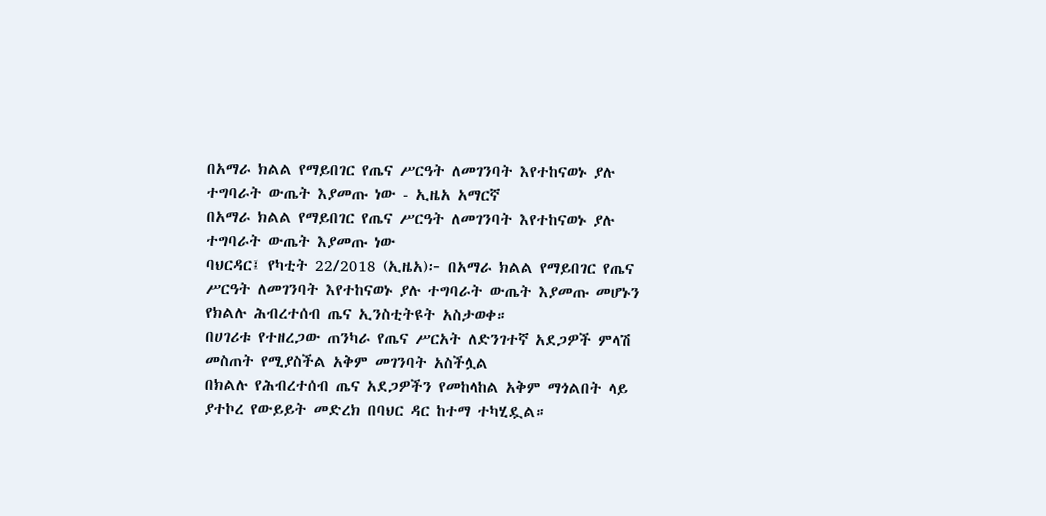በአማራ ክልል የማይበገር የጤና ሥርዓት ለመገንባት እየተከናወኑ ያሉ ተግባራት ውጤት እያመጡ ነው - ኢዜአ አማርኛ
በአማራ ክልል የማይበገር የጤና ሥርዓት ለመገንባት እየተከናወኑ ያሉ ተግባራት ውጤት እያመጡ ነው
ባህርዳር፤ የካቲት 22/2018 (ኢዜአ)፦ በአማራ ክልል የማይበገር የጤና ሥርዓት ለመገንባት እየተከናወኑ ያሉ ተግባራት ውጤት እያመጡ መሆኑን የክልሉ ሕብረተሰብ ጤና ኢንስቲትዩት አስታወቀ።
በሀገሪቱ የተዘረጋው ጠንካራ የጤና ሥርአት ለድንገተኛ አደጋዎች ምላሽ መስጠት የሚያስችል አቅም መገንባት አስችሏል
በክልሉ የሕብረተሰብ ጤና አደጋዎችን የመከላከል አቅም ማጎልበት ላይ ያተኮረ የውይይት መድረክ በባህር ዳር ከተማ ተካሂዷል።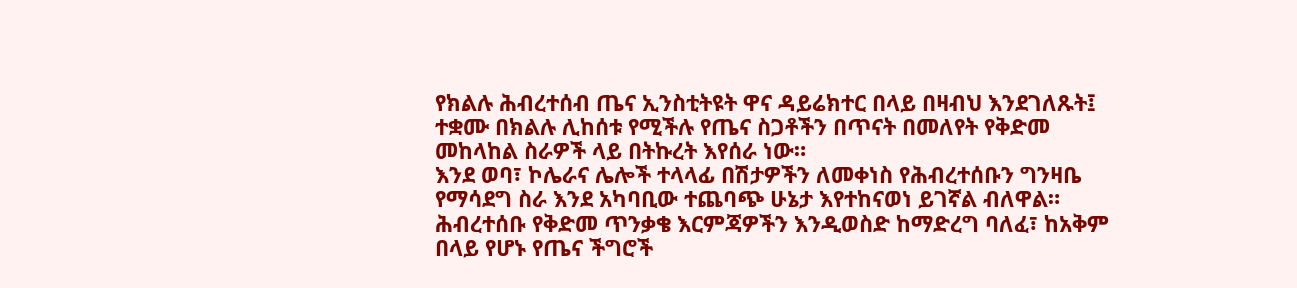የክልሉ ሕብረተሰብ ጤና ኢንስቲትዩት ዋና ዳይሬክተር በላይ በዛብህ እንደገለጹት፤ ተቋሙ በክልሉ ሊከሰቱ የሚችሉ የጤና ስጋቶችን በጥናት በመለየት የቅድመ መከላከል ስራዎች ላይ በትኩረት እየሰራ ነው።
እንደ ወባ፣ ኮሌራና ሌሎች ተላላፊ በሽታዎችን ለመቀነስ የሕብረተሰቡን ግንዛቤ የማሳደግ ስራ እንደ አካባቢው ተጨባጭ ሁኔታ እየተከናወነ ይገኛል ብለዋል።
ሕብረተሰቡ የቅድመ ጥንቃቄ እርምጃዎችን እንዲወስድ ከማድረግ ባለፈ፣ ከአቅም በላይ የሆኑ የጤና ችግሮች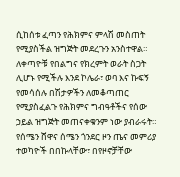ሲከሰቱ ፈጣን የሕክምና ምላሽ መስጠት የሚያስችል ዝግጅት መደረጉን አንስተዋል።
ለቀጣዮቹ የበልግና የክረምት ወራት ስጋት ሊሆኑ የሚችሉ እንደ ኮሌራ፣ ወባ እና ኩፍኝ የመሳሰሉ በሽታዎችን ለመቆጣጠር የሚያስፈልጉ የሕክምና ግብዓቶችና የሰው ኃይል ዝግጅት መጠናቀቁንም ነው ያብራሩት።
የሰሜን ሸዋና ሰሜን ጎንደር ዞን ጤና መምሪያ ተወካዮች በበኩላቸው፣ በየዞኖቻቸው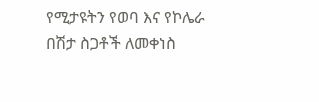የሚታዩትን የወባ እና የኮሌራ በሽታ ስጋቶች ለመቀነስ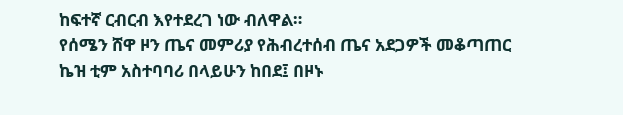ከፍተኛ ርብርብ እየተደረገ ነው ብለዋል።
የሰሜን ሸዋ ዞን ጤና መምሪያ የሕብረተሰብ ጤና አደጋዎች መቆጣጠር ኬዝ ቲም አስተባባሪ በላይሁን ከበደ፤ በዞኑ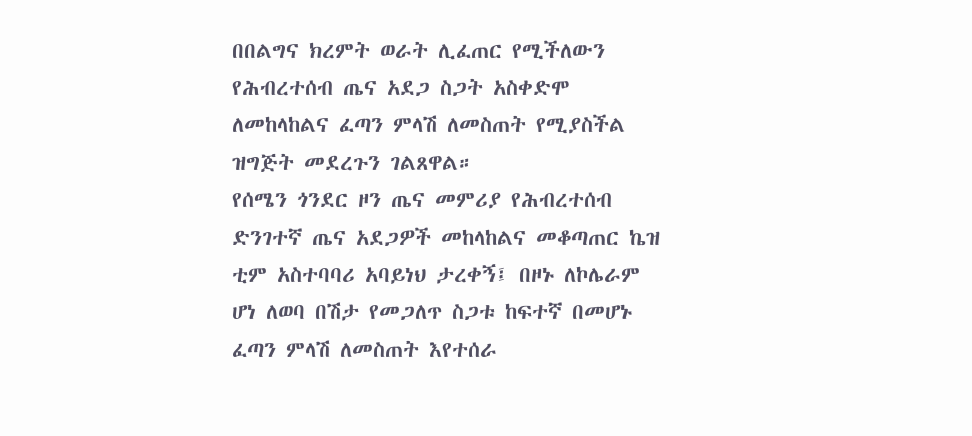በበልግና ክረምት ወራት ሊፈጠር የሚችለውን የሕብረተሰብ ጤና አደጋ ስጋት አስቀድሞ ለመከላከልና ፈጣን ምላሽ ለመስጠት የሚያስችል ዝግጅት መደረጉን ገልጸዋል።
የሰሜን ጎንደር ዞን ጤና መምሪያ የሕብረተሰብ ድንገተኛ ጤና አደጋዎች መከላከልና መቆጣጠር ኬዝ ቲም አስተባባሪ አባይነህ ታረቀኝ፤ በዞኑ ለኮሌራም ሆነ ለወባ በሽታ የመጋለጥ ስጋቱ ከፍተኛ በመሆኑ ፈጣን ምላሽ ለመስጠት እየተሰራ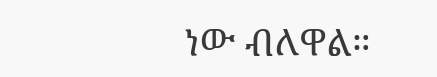ነው ብለዋል።